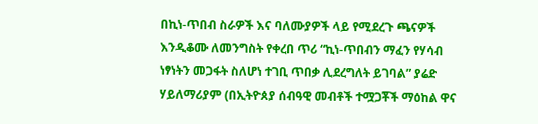በኪነ-ጥበብ ስራዎች እና ባለሙያዎች ላይ የሚደረጉ ጫናዎች እንዲቆሙ ለመንግስት የቀረበ ጥሪ “ኪነ-ጥበብን ማፈን የሃሳብ ነፃነትን መጋፋት ስለሆነ ተገቢ ጥበቃ ሊደረግለት ይገባል” ያሬድ ሃይለማሪያም (በኢትዮጰያ ሰብዓዊ መብቶች ተሟጋቾች ማዕከል ዋና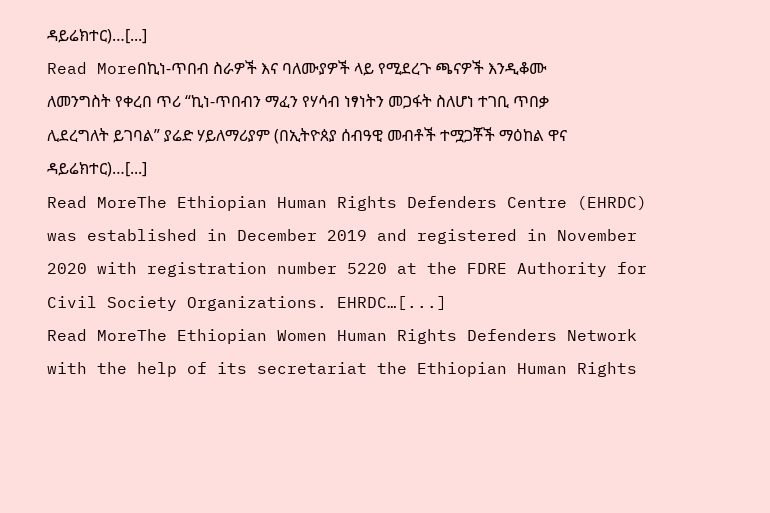ዳይሬክተር)…[...]
Read Moreበኪነ-ጥበብ ስራዎች እና ባለሙያዎች ላይ የሚደረጉ ጫናዎች እንዲቆሙ ለመንግስት የቀረበ ጥሪ “ኪነ-ጥበብን ማፈን የሃሳብ ነፃነትን መጋፋት ስለሆነ ተገቢ ጥበቃ ሊደረግለት ይገባል” ያሬድ ሃይለማሪያም (በኢትዮጰያ ሰብዓዊ መብቶች ተሟጋቾች ማዕከል ዋና ዳይሬክተር)…[...]
Read MoreThe Ethiopian Human Rights Defenders Centre (EHRDC) was established in December 2019 and registered in November 2020 with registration number 5220 at the FDRE Authority for Civil Society Organizations. EHRDC…[...]
Read MoreThe Ethiopian Women Human Rights Defenders Network with the help of its secretariat the Ethiopian Human Rights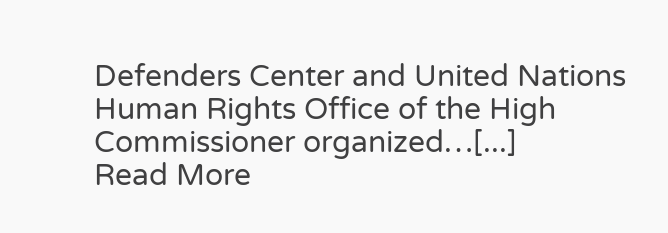Defenders Center and United Nations Human Rights Office of the High Commissioner organized…[...]
Read More